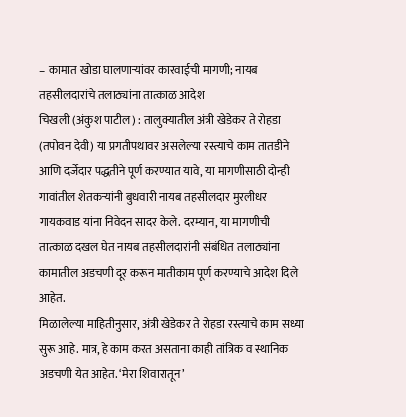– कामात खोडा घालणाऱ्यांवर कारवाईची मागणी; नायब तहसीलदारांचे तलाठ्यांना तात्काळ आदेश
चिखली (अंकुश पाटील) : तालुक्यातील अंत्री खेडेकर ते रोहडा (तपोवन देवी) या प्रगतीपथावर असलेल्या रस्त्याचे काम तातडीने आणि दर्जेदार पद्धतीने पूर्ण करण्यात यावे, या मागणीसाठी दोन्ही गावांतील शेतकऱ्यांनी बुधवारी नायब तहसीलदार मुरलीधर गायकवाड यांना निवेदन सादर केले. दरम्यान, या मागणीची तात्काळ दखल घेत नायब तहसीलदारांनी संबंधित तलाठ्यांना कामातील अडचणी दूर करून मातीकाम पूर्ण करण्याचे आदेश दिले आहेत.
मिळालेल्या माहितीनुसार, अंत्री खेडेकर ते रोहडा रस्त्याचे काम सध्या सुरू आहे. मात्र, हे काम करत असताना काही तांत्रिक व स्थानिक अडचणी येत आहेत. ‘मेरा शिवारातून’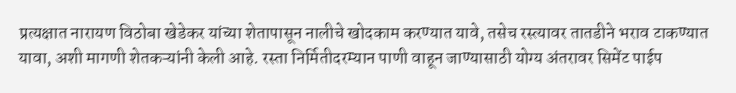प्रत्यक्षात नारायण विठोबा खेडेकर यांच्या शेतापासून नालीचे खोदकाम करण्यात यावे, तसेच रस्त्यावर तातडीने भराव टाकण्यात यावा, अशी मागणी शेतकऱ्यांनी केली आहे. रस्ता निर्मितीदरम्यान पाणी वाहून जाण्यासाठी योग्य अंतरावर सिमेंट पाईप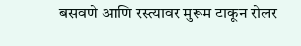बसवणे आणि रस्त्यावर मुरूम टाकून रोलर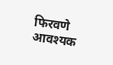फिरवणे आवश्यक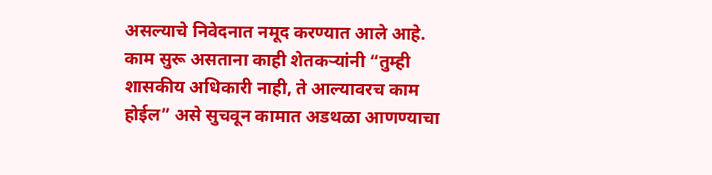असल्याचे निवेदनात नमूद करण्यात आले आहे.
काम सुरू असताना काही शेतकऱ्यांनी “तुम्ही शासकीय अधिकारी नाही, ते आल्यावरच काम होईल” असे सुचवून कामात अडथळा आणण्याचा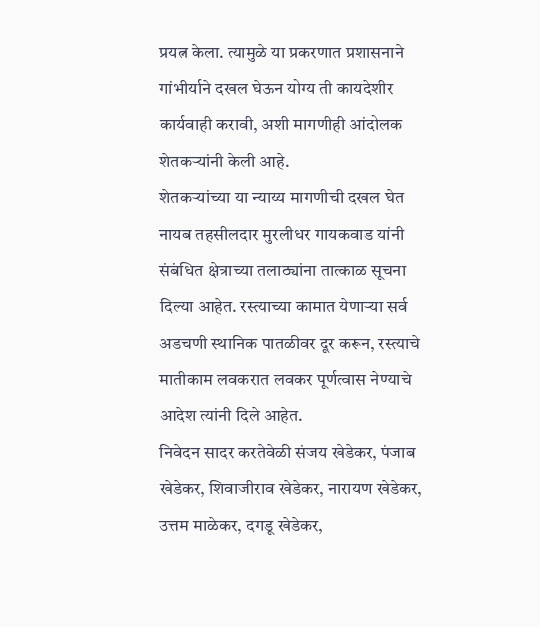प्रयत्न केला. त्यामुळे या प्रकरणात प्रशासनाने गांभीर्याने दखल घेऊन योग्य ती कायदेशीर कार्यवाही करावी, अशी मागणीही आंदोलक शेतकऱ्यांनी केली आहे.
शेतकऱ्यांच्या या न्याय्य मागणीची दखल घेत नायब तहसीलदार मुरलीधर गायकवाड यांनी संबंधित क्षेत्राच्या तलाठ्यांना तात्काळ सूचना दिल्या आहेत. रस्त्याच्या कामात येणाऱ्या सर्व अडचणी स्थानिक पातळीवर दूर करून, रस्त्याचे मातीकाम लवकरात लवकर पूर्णत्वास नेण्याचे आदेश त्यांनी दिले आहेत.
निवेदन सादर करतेवेळी संजय खेडेकर, पंजाब खेडेकर, शिवाजीराव खेडेकर, नारायण खेडेकर, उत्तम माळेकर, दगडू खेडेकर,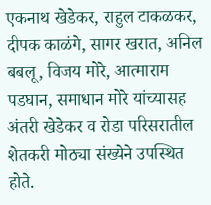एकनाथ खेडेकर, राहुल टाकळकर, दीपक काळंगे, सागर खरात, अनिल बबलू, विजय मोरे, आत्माराम पडघान, समाधान मोरे यांच्यासह अंतरी खेडेकर व रोडा परिसरातील शेतकरी मोठ्या संख्येने उपस्थित होते.